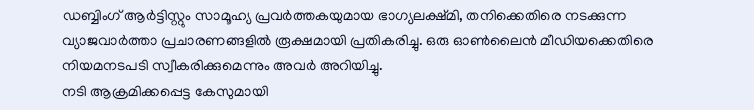ഡബ്ബിംഗ് ആർട്ടിസ്റ്റും സാമൂഹ്യ പ്രവർത്തകയുമായ ഭാഗ്യലക്ഷ്മി, തനിക്കെതിരെ നടക്കുന്ന വ്യാജവാർത്താ പ്രചാരണങ്ങളിൽ രൂക്ഷമായി പ്രതികരിച്ചു. ഒരു ഓൺലൈൻ മീഡിയക്കെതിരെ നിയമനടപടി സ്വീകരിക്കുമെന്നും അവർ അറിയിച്ചു.
നടി ആക്രമിക്കപ്പെട്ട കേസുമായി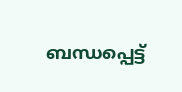ബന്ധപ്പെട്ട്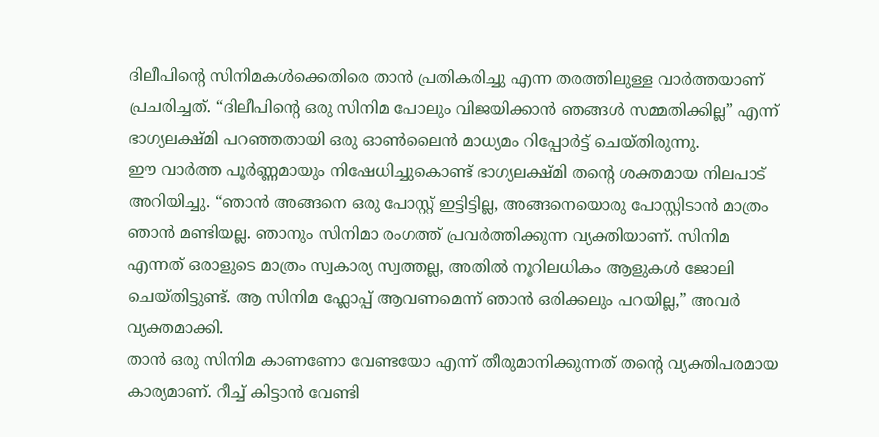ദിലീപിന്റെ സിനിമകൾക്കെതിരെ താൻ പ്രതികരിച്ചു എന്ന തരത്തിലുള്ള വാർത്തയാണ് പ്രചരിച്ചത്. “ദിലീപിന്റെ ഒരു സിനിമ പോലും വിജയിക്കാൻ ഞങ്ങൾ സമ്മതിക്കില്ല” എന്ന് ഭാഗ്യലക്ഷ്മി പറഞ്ഞതായി ഒരു ഓൺലൈൻ മാധ്യമം റിപ്പോർട്ട് ചെയ്തിരുന്നു.
ഈ വാർത്ത പൂർണ്ണമായും നിഷേധിച്ചുകൊണ്ട് ഭാഗ്യലക്ഷ്മി തൻ്റെ ശക്തമായ നിലപാട് അറിയിച്ചു. “ഞാൻ അങ്ങനെ ഒരു പോസ്റ്റ് ഇട്ടിട്ടില്ല, അങ്ങനെയൊരു പോസ്റ്റിടാൻ മാത്രം ഞാൻ മണ്ടിയല്ല. ഞാനും സിനിമാ രംഗത്ത് പ്രവർത്തിക്കുന്ന വ്യക്തിയാണ്. സിനിമ എന്നത് ഒരാളുടെ മാത്രം സ്വകാര്യ സ്വത്തല്ല, അതിൽ നൂറിലധികം ആളുകൾ ജോലി ചെയ്തിട്ടുണ്ട്. ആ സിനിമ ഫ്ലോപ്പ് ആവണമെന്ന് ഞാൻ ഒരിക്കലും പറയില്ല,” അവർ വ്യക്തമാക്കി.
താൻ ഒരു സിനിമ കാണണോ വേണ്ടയോ എന്ന് തീരുമാനിക്കുന്നത് തൻ്റെ വ്യക്തിപരമായ കാര്യമാണ്. റീച്ച് കിട്ടാൻ വേണ്ടി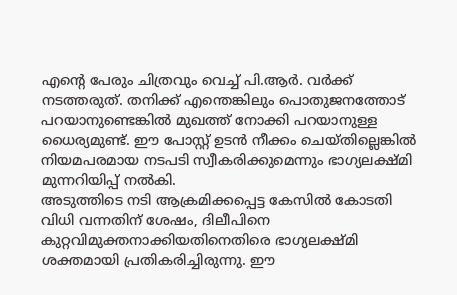എൻ്റെ പേരും ചിത്രവും വെച്ച് പി.ആർ. വർക്ക് നടത്തരുത്. തനിക്ക് എന്തെങ്കിലും പൊതുജനത്തോട് പറയാനുണ്ടെങ്കിൽ മുഖത്ത് നോക്കി പറയാനുള്ള ധൈര്യമുണ്ട്. ഈ പോസ്റ്റ് ഉടൻ നീക്കം ചെയ്തില്ലെങ്കിൽ നിയമപരമായ നടപടി സ്വീകരിക്കുമെന്നും ഭാഗ്യലക്ഷ്മി മുന്നറിയിപ്പ് നൽകി.
അടുത്തിടെ നടി ആക്രമിക്കപ്പെട്ട കേസിൽ കോടതി വിധി വന്നതിന് ശേഷം, ദിലീപിനെ കുറ്റവിമുക്തനാക്കിയതിനെതിരെ ഭാഗ്യലക്ഷ്മി ശക്തമായി പ്രതികരിച്ചിരുന്നു. ഈ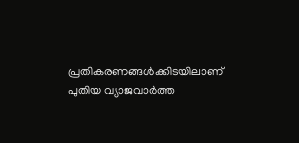പ്രതികരണങ്ങൾക്കിടയിലാണ് പുതിയ വ്യാജവാർത്ത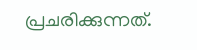പ്രചരിക്കുന്നത്.